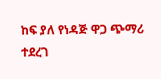ከፍ ያለ የነዳጅ ዋጋ ጭማሪ ተደረገ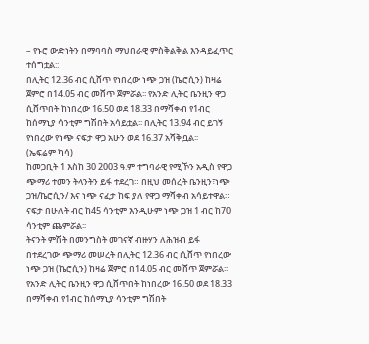– የኑሮ ውድነትን በማባባስ ማህበራዊ ምስቅልቅል እንዳይፈጥር ተሰግቷል::
በሊትር 12.36 ብር ሲሸጥ የነበረው ነጭ ጋዝ (ኬሮሲን) ከዛሬ ጀምሮ በ14.05 ብር መሸጥ ጀምሯል፡፡ የአንድ ሊትር ቤንዚን ዋጋ ሲሸጥበት ከነበረው 16.50 ወደ 18.33 በማሻቀብ የ1ብር ከሰማኒያ ሳንቲም ግሽበት አሳይቷል፡፡ በሊትር 13.94 ብር ይገኝ የነበረው የነጭ ናፍታ ዋጋ አሁን ወደ 16.37 አሻቅቧል፡፡
(ኤፍሬም ካሳ)
ከመጋቢት 1 እስከ 30 2003 ዓ.ም ተግባራዊ የሚኾን አዲስ የዋጋ ጭማሪ ተመን ትላንትን ይፋ ተደረገ። በዚህ መሰረት ቤንዚን፣ነጭ ጋዝ/ኬሮሲን/ እና ነጭ ናፈታ ከፍ ያለ የዋጋ ማሻቀብ አሳይተዋል። ናፍታ በሁለት ብር ከ45 ሳንቲም እንዲሁም ነጭ ጋዝ 1 ብር ከ70 ሳንቲም ጨምሯል፡፡
ትናንት ምሽት በመንግስት መገናኛ ብዙሃን ለሕዝብ ይፋ በተደረገው ጭማሪ መሠረት በሊትር 12.36 ብር ሲሸጥ የነበረው ነጭ ጋዝ (ኬሮሲን) ከዛሬ ጀምሮ በ14.05 ብር መሸጥ ጀምሯል፡፡ የአንድ ሊትር ቤንዚን ዋጋ ሲሸጥበት ከነበረው 16.50 ወደ 18.33 በማሻቀብ የ1ብር ከሰማኒያ ሳንቲም ግሽበት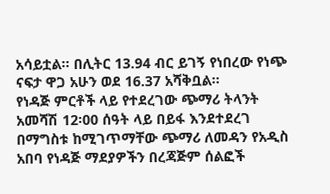አሳይቷል፡፡ በሊትር 13.94 ብር ይገኝ የነበረው የነጭ ናፍታ ዋጋ አሁን ወደ 16.37 አሻቅቧል፡፡
የነዳጅ ምርቶች ላይ የተደረገው ጭማሪ ትላንት አመሻሽ 12፡00 ሰዓት ላይ በይፋ እንደተደረገ በማግስቱ ከሚገጥማቸው ጭማሪ ለመዳን የአዲስ አበባ የነዳጅ ማደያዎችን በረጃጅም ሰልፎች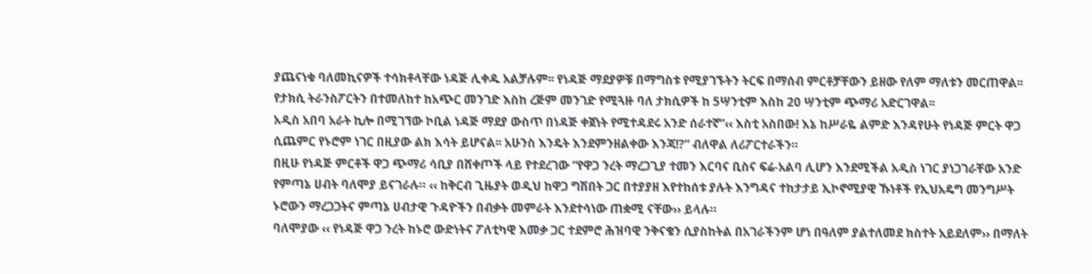ያጨናነቁ ባለመኪናዎች ተሳክቶላቸው ነዳጅ ሊቀዱ አልቻሉም፡፡ የነዳጅ ማደያዎቹ በማግስቱ የሚያገኙትን ትርፍ በማሰብ ምርቶቻቸውን ይዘው የለም ማለቱን መርጠዋል፡፡ የታክሲ ትራንስፖርትን በተመለከተ ከአጭር መንገድ እስከ ረጅም መንገድ የሚጓዙ ባለ ታክሲዎች ከ 5ሣንቲም እስከ 20 ሣንቲም ጭማሪ አድርገዋል፡፡
አዲስ አበባ አራት ኪሎ በሚገኘው ኮቢል ነዳጅ ማደያ ውስጥ በነዳጅ ቀጀነት የሚተዳደሩ አንድ ሰራተኛ”‹‹ እስቲ አስበው! እኔ ከሥራዬ ልምድ እንዳየሁት የነዳጅ ምርት ዋጋ ሲጨምር የኑሮም ነገር በዚያው ልክ እሳት ይሆናል፡፡ አሁንስ እንዴት እንደምንዘልቀው እንጃ!?” ብለዋል ለሪፖርተራችን።
በዚሁ የነዳጅ ምርቶች ዋጋ ጭማሪ ሳቢያ በሸቀጦች ላይ የተደረገው “የዋጋ ንረት ማረጋጊያ ተመን እርባና ቢስና ፍሬ-አልባ ሊሆን እንደሚችል አዲስ ነገር ያነጋገራቸው አንድ የምጣኔ ሀብት ባለሞያ ይናገራሉ። ‹‹ ከቅርብ ጊዜያት ወዲህ ከዋጋ ግሽበት ጋር በተያያዘ እየተከሰቱ ያሉት እንግዳና ተከታታይ ኢኮኖሚያዊ ኹነቶች የኢህአዴግ መንግሥት ኑሮውን ማረጋጋትና ምጣኔ ሀብታዊ ጉዳዮችን በብቃት መምራት እንደተሳነው ጠቋሚ ናቸው›› ይላሉ።
ባለሞያው ‹‹ የነዳጅ ዋጋ ንረት ከኑሮ ውድነትና ፖለቲካዊ እመቃ ጋር ተደምሮ ሕዝባዊ ንቅናቄን ሲያስከትል በአገራችንም ሆነ በዓለም ያልተለመደ ክስተት አይደለም›› በማለት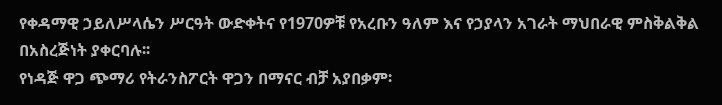የቀዳማዊ ኃይለሥላሴን ሥርዓት ውድቀትና የ1970ዎቹ የአረቡን ዓለም እና የኃያላን አገራት ማህበራዊ ምስቅልቅል በአስረጅነት ያቀርባሉ፡፡
የነዳጅ ዋጋ ጭማሪ የትራንስፖርት ዋጋን በማናር ብቻ አያበቃም፡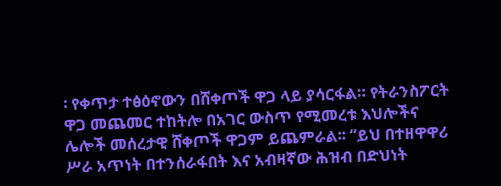፡ የቀጥታ ተፅዕኖውን በሸቀጦች ዋጋ ላይ ያሳርፋል። የትራንስፖርት ዋጋ መጨመር ተከትሎ በአገር ውስጥ የሚመረቱ እህሎችና ሌሎች መሰረታዊ ሸቀጦች ዋጋም ይጨምራል፡፡ “ይህ በተዘዋዋሪ ሥራ አጥነት በተንሰራፋበት እና አብዛኛው ሕዝብ በድህነት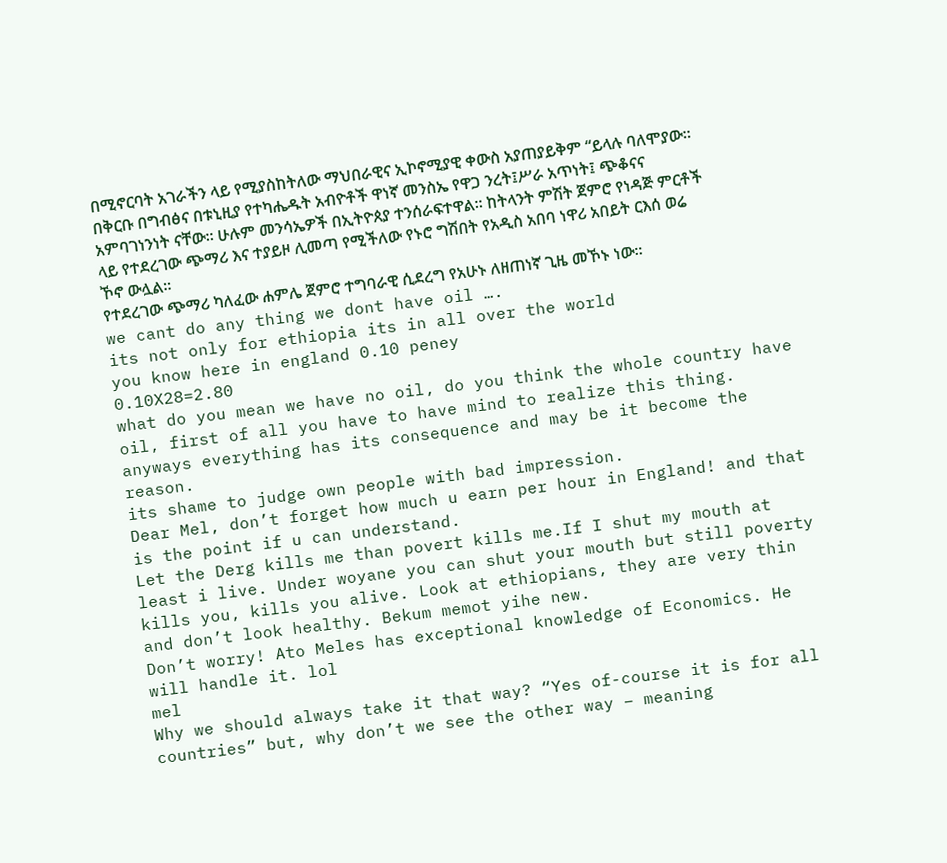በሚኖርባት አገራችን ላይ የሚያስከትለው ማህበራዊና ኢኮኖሚያዊ ቀውስ አያጠያይቅም “ይላሉ ባለሞያው።
በቅርቡ በግብፅና በቱኒዚያ የተካሔዱት አብዮቶች ዋነኛ መንስኤ የዋጋ ንረት፤ሥራ አጥነት፤ ጭቆናና አምባገነንነት ናቸው። ሁሉም መንሳኤዎች በኢትዮጰያ ተንሰራፍተዋል። ከትላንት ምሽት ጀምሮ የነዳጅ ምርቶች ላይ የተደረገው ጭማሪ እና ተያይዞ ሊመጣ የሚችለው የኑሮ ግሽበት የአዲስ አበባ ነዋሪ አበይት ርእሰ ወሬ ኾኖ ውሏል።
የተደረገው ጭማሪ ካለፈው ሐምሌ ጀምሮ ተግባራዊ ሲደረግ የአሁኑ ለዘጠነኛ ጊዜ መኾኑ ነው፡፡
we cant do any thing we dont have oil ….
its not only for ethiopia its in all over the world
you know here in england 0.10 peney
0.10X28=2.80
what do you mean we have no oil, do you think the whole country have oil, first of all you have to have mind to realize this thing. anyways everything has its consequence and may be it become the reason.
its shame to judge own people with bad impression.
Dear Mel, don’t forget how much u earn per hour in England! and that is the point if u can understand.
Let the Derg kills me than povert kills me.If I shut my mouth at least i live. Under woyane you can shut your mouth but still poverty kills you, kills you alive. Look at ethiopians, they are very thin and don’t look healthy. Bekum memot yihe new.
Don’t worry! Ato Meles has exceptional knowledge of Economics. He will handle it. lol
mel
Why we should always take it that way? “Yes of-course it is for all countries” but, why don’t we see the other way – meaning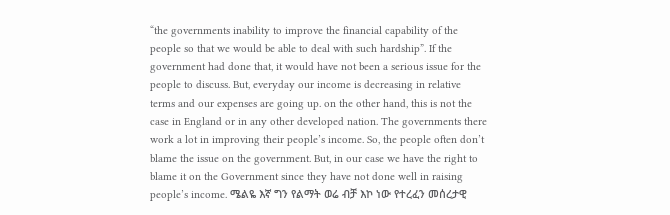“the governments inability to improve the financial capability of the people so that we would be able to deal with such hardship”. If the government had done that, it would have not been a serious issue for the people to discuss. But, everyday our income is decreasing in relative terms and our expenses are going up. on the other hand, this is not the case in England or in any other developed nation. The governments there work a lot in improving their people’s income. So, the people often don’t blame the issue on the government. But, in our case we have the right to blame it on the Government since they have not done well in raising people’s income. ሜልዬ እኛ ግን የልማት ወሬ ብቻ እኮ ነው የተረፈን መሰረታዊ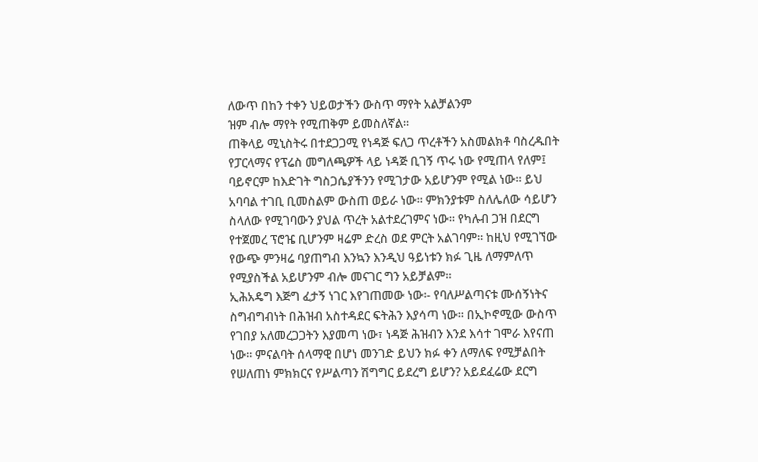ለውጥ በከን ተቀን ህይወታችን ውስጥ ማየት አልቻልንም
ዝም ብሎ ማየት የሚጠቅም ይመስለኛል፡፡
ጠቅላይ ሚኒስትሩ በተደጋጋሚ የነዳጅ ፍለጋ ጥረቶችን አስመልክቶ ባስረዱበት የፓርላማና የፕሬስ መግለጫዎች ላይ ነዳጅ ቢገኝ ጥሩ ነው የሚጠላ የለም፤ ባይኖርም ከእድገት ግስጋሴያችንን የሚገታው አይሆንም የሚል ነው፡፡ ይህ አባባል ተገቢ ቢመስልም ውስጠ ወይራ ነው፡፡ ምክንያቱም ስለሌለው ሳይሆን ስላለው የሚገባውን ያህል ጥረት አልተደረገምና ነው፡፡ የካሉብ ጋዝ በደርግ የተጀመረ ፕሮዤ ቢሆንም ዛሬም ድረስ ወደ ምርት አልገባም፡፡ ከዚህ የሚገኘው የውጭ ምንዛሬ ባያጠግብ እንኳን እንዲህ ዓይነቱን ክፉ ጊዜ ለማምለጥ የሚያስችል አይሆንም ብሎ መናገር ግን አይቻልም፡፡
ኢሕአዴግ እጅግ ፈታኝ ነገር እየገጠመው ነው፡- የባለሥልጣናቱ ሙሰኝነትና ስግብግብነት በሕዝብ አስተዳደር ፍትሕን እያሳጣ ነው፡፡ በኢኮኖሚው ውስጥ የገበያ አለመረጋጋትን እያመጣ ነው፣ ነዳጅ ሕዝብን እንደ እሳተ ገሞራ እየናጠ ነው፡፡ ምናልባት ሰላማዊ በሆነ መንገድ ይህን ክፉ ቀን ለማለፍ የሚቻልበት የሠለጠነ ምክክርና የሥልጣን ሽግግር ይደረግ ይሆን? አይደፈሬው ደርግ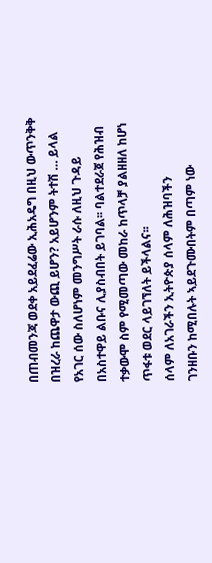በጠብመንጃ ወደቀ አይደፈሬው ኢሕአዴግ በዚህ ውጥንቅቅ በዝረራ ከጨዋታ ውጪ ይሆን? አይሆንም ትተሽ … ይላል የአገር ሰው ስለሆነም መንግሥት ራሱ ለዚህ ጉዳይ በአስተዋይ ልቡና ሊያስብበት ይገባል፡፡ ባልተደራጀ የሕዝብ ተቃውሞ ስም የሚመጣው መከራ ከጥላቻ ያልዘዘለ ከሆነ ጥፋቱ ወደር ላይገኘለት ይችላልና፡፡
ሰላም ለአገራችን ኢትዮጵያ ሰላም ለሕዝባችን
ገንዘቡን ከሚበሉት ኣይደጉሙበትም በጣም ነው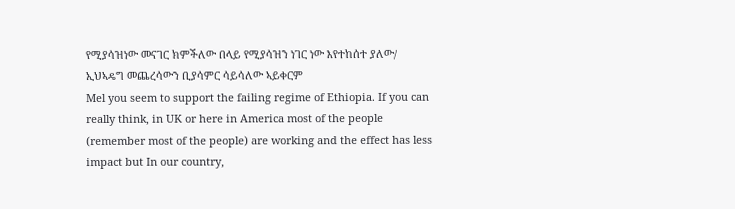የሚያሳዝነው መናገር ክምችለው በላይ የሚያሳዝን ነገር ነው እየተከሰተ ያለው/ ኢህኣዴግ መጨረሳውን ቢያሳምር ሳይሳለው ኣይቀርም
Mel you seem to support the failing regime of Ethiopia. If you can really think, in UK or here in America most of the people (remember most of the people) are working and the effect has less impact but In our country,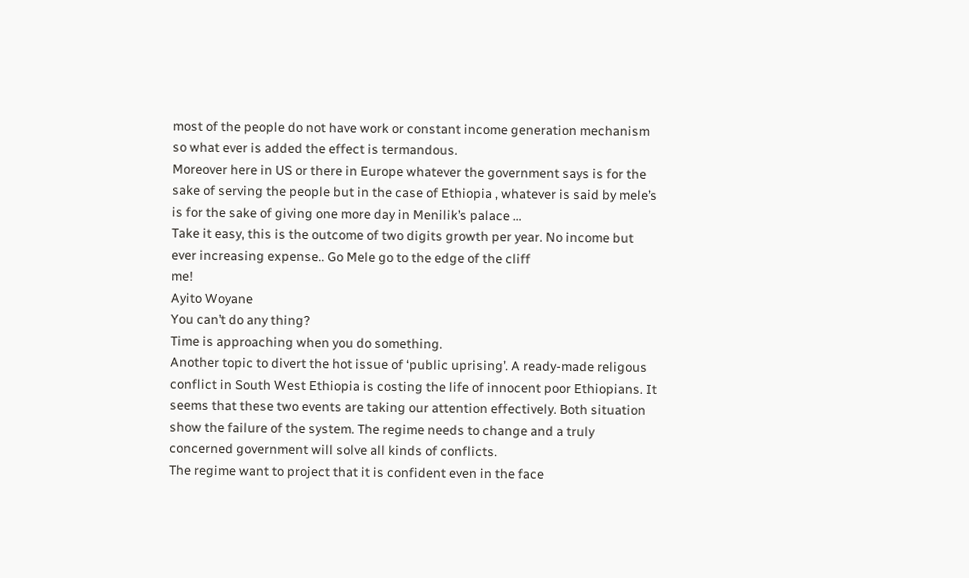most of the people do not have work or constant income generation mechanism so what ever is added the effect is termandous.
Moreover here in US or there in Europe whatever the government says is for the sake of serving the people but in the case of Ethiopia , whatever is said by mele’s is for the sake of giving one more day in Menilik’s palace …
Take it easy, this is the outcome of two digits growth per year. No income but ever increasing expense.. Go Mele go to the edge of the cliff
me!
Ayito Woyane
You can’t do any thing?
Time is approaching when you do something.
Another topic to divert the hot issue of ‘public uprising’. A ready-made religous conflict in South West Ethiopia is costing the life of innocent poor Ethiopians. It seems that these two events are taking our attention effectively. Both situation show the failure of the system. The regime needs to change and a truly concerned government will solve all kinds of conflicts.
The regime want to project that it is confident even in the face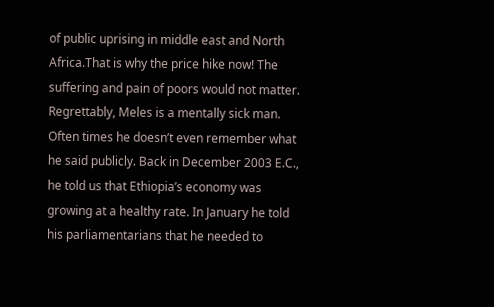of public uprising in middle east and North Africa.That is why the price hike now! The suffering and pain of poors would not matter.
Regrettably, Meles is a mentally sick man. Often times he doesn’t even remember what he said publicly. Back in December 2003 E.C., he told us that Ethiopia’s economy was growing at a healthy rate. In January he told his parliamentarians that he needed to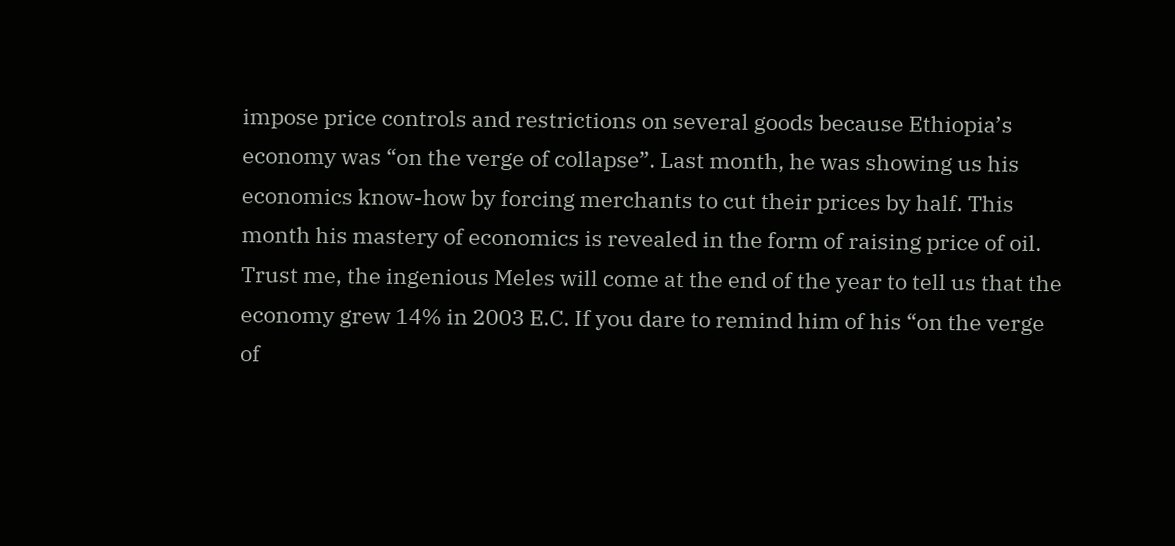impose price controls and restrictions on several goods because Ethiopia’s economy was “on the verge of collapse”. Last month, he was showing us his economics know-how by forcing merchants to cut their prices by half. This month his mastery of economics is revealed in the form of raising price of oil. Trust me, the ingenious Meles will come at the end of the year to tell us that the economy grew 14% in 2003 E.C. If you dare to remind him of his “on the verge of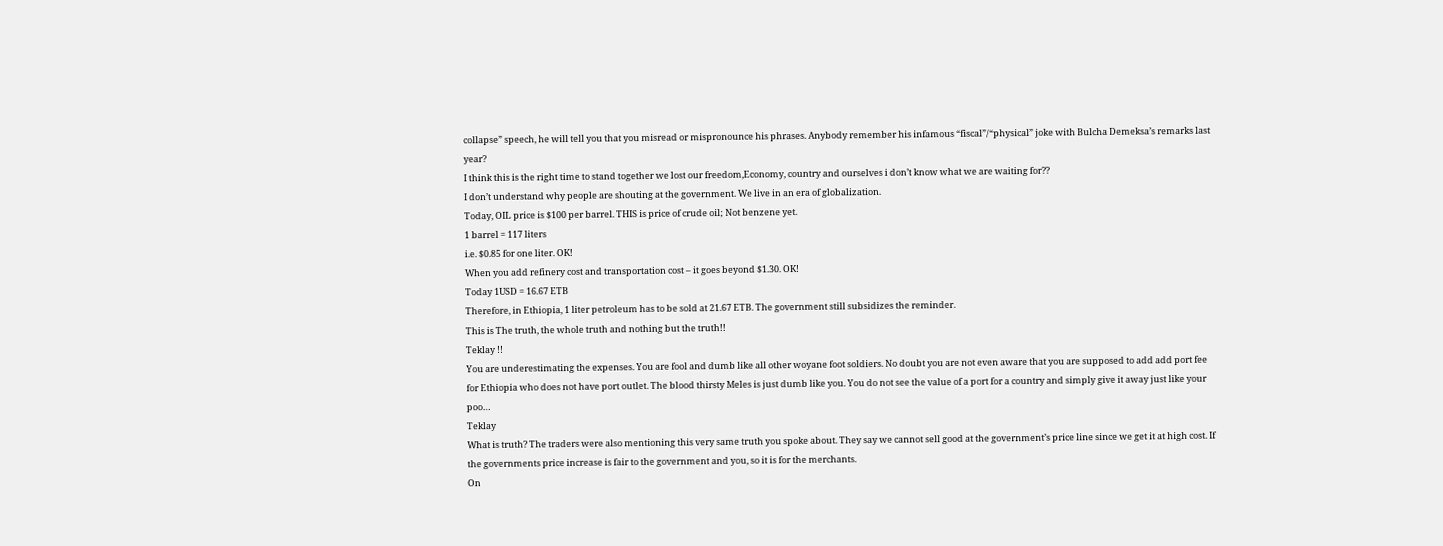collapse” speech, he will tell you that you misread or mispronounce his phrases. Anybody remember his infamous “fiscal”/“physical” joke with Bulcha Demeksa’s remarks last year?
I think this is the right time to stand together we lost our freedom,Economy, country and ourselves i don’t know what we are waiting for??
I don’t understand why people are shouting at the government. We live in an era of globalization.
Today, OIL price is $100 per barrel. THIS is price of crude oil; Not benzene yet.
1 barrel = 117 liters
i.e. $0.85 for one liter. OK!
When you add refinery cost and transportation cost – it goes beyond $1.30. OK!
Today 1USD = 16.67 ETB
Therefore, in Ethiopia, 1 liter petroleum has to be sold at 21.67 ETB. The government still subsidizes the reminder.
This is The truth, the whole truth and nothing but the truth!!
Teklay !!
You are underestimating the expenses. You are fool and dumb like all other woyane foot soldiers. No doubt you are not even aware that you are supposed to add add port fee for Ethiopia who does not have port outlet. The blood thirsty Meles is just dumb like you. You do not see the value of a port for a country and simply give it away just like your poo…
Teklay
What is truth? The traders were also mentioning this very same truth you spoke about. They say we cannot sell good at the government’s price line since we get it at high cost. If the governments price increase is fair to the government and you, so it is for the merchants.
On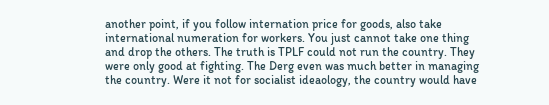another point, if you follow internation price for goods, also take international numeration for workers. You just cannot take one thing and drop the others. The truth is TPLF could not run the country. They were only good at fighting. The Derg even was much better in managing the country. Were it not for socialist ideaology, the country would have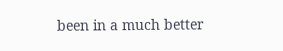been in a much better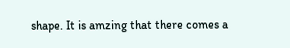shape. It is amzing that there comes a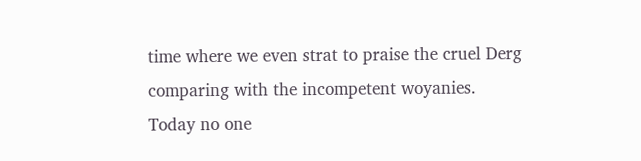time where we even strat to praise the cruel Derg comparing with the incompetent woyanies.
Today no one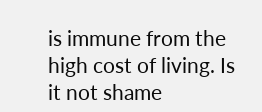is immune from the high cost of living. Is it not shame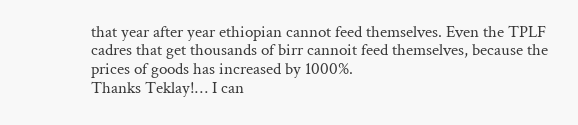that year after year ethiopian cannot feed themselves. Even the TPLF cadres that get thousands of birr cannoit feed themselves, because the prices of goods has increased by 1000%.
Thanks Teklay!… I can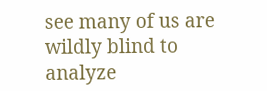see many of us are wildly blind to analyze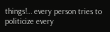things!… every person tries to politicize every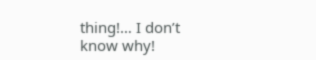thing!… I don’t know why!